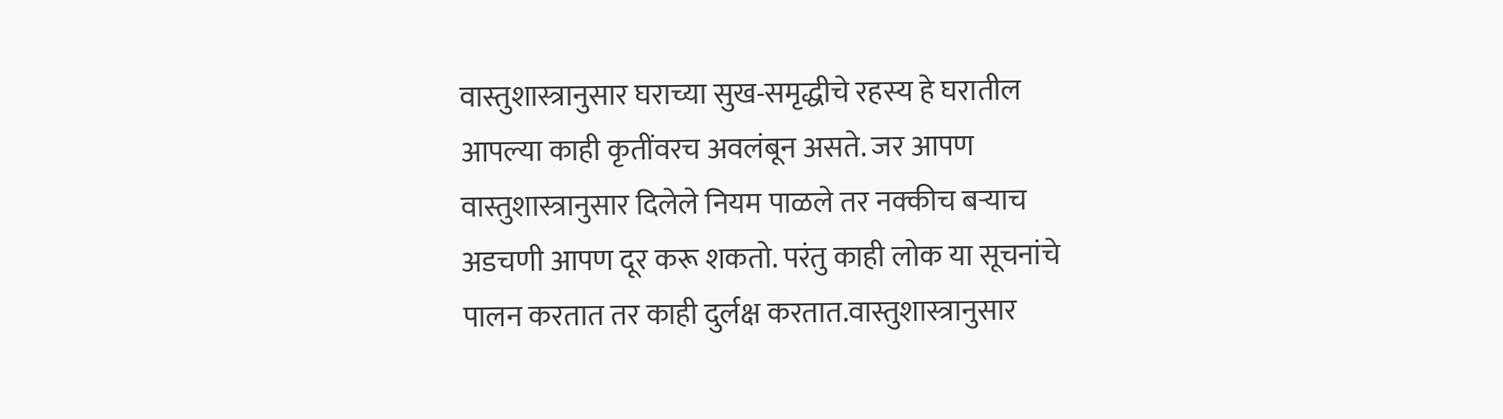वास्तुशास्त्रानुसार घराच्या सुख-समृद्धीचे रहस्य हे घरातील आपल्या काही कृतींवरच अवलंबून असते. जर आपण वास्तुशास्त्रानुसार दिलेले नियम पाळले तर नक्कीच बऱ्याच अडचणी आपण दूर करू शकतो. परंतु काही लोक या सूचनांचे पालन करतात तर काही दुर्लक्ष करतात.वास्तुशास्त्रानुसार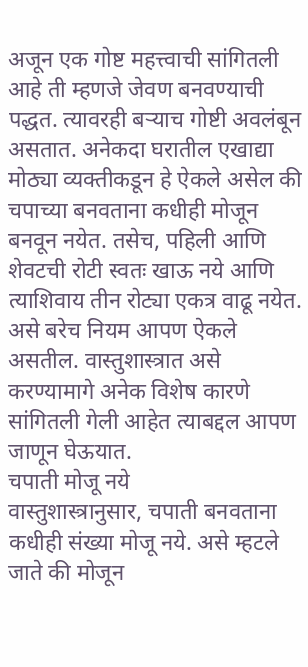अजून एक गोष्ट महत्त्वाची सांगितली आहे ती म्हणजे जेवण बनवण्याची पद्धत. त्यावरही बऱ्याच गोष्टी अवलंबून असतात. अनेकदा घरातील एखाद्या मोठ्या व्यक्तीकडून हे ऐकले असेल की चपाच्या बनवताना कधीही मोजून बनवून नयेत. तसेच, पहिली आणि शेवटची रोटी स्वतः खाऊ नये आणि त्याशिवाय तीन रोट्या एकत्र वाढू नयेत. असे बरेच नियम आपण ऐकले असतील. वास्तुशास्त्रात असे करण्यामागे अनेक विशेष कारणे सांगितली गेली आहेत त्याबद्दल आपण जाणून घेऊयात.
चपाती मोजू नये
वास्तुशास्त्रानुसार, चपाती बनवताना कधीही संख्या मोजू नये. असे म्हटले जाते की मोजून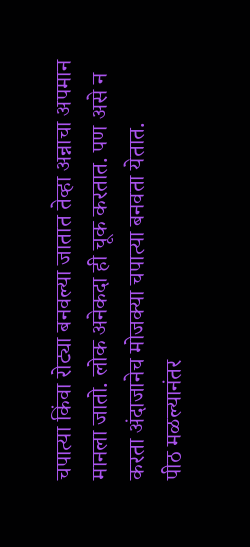चपात्या किंवा रोट्या बनवल्या जातात तेव्हा अन्नाचा अपमान मानला जातो. लोक अनेकदा ही चूक करतात. पण असे न करता अंदाजानेच मोजक्या चपात्या बनवता येतात.
पीठ मळल्यानंतर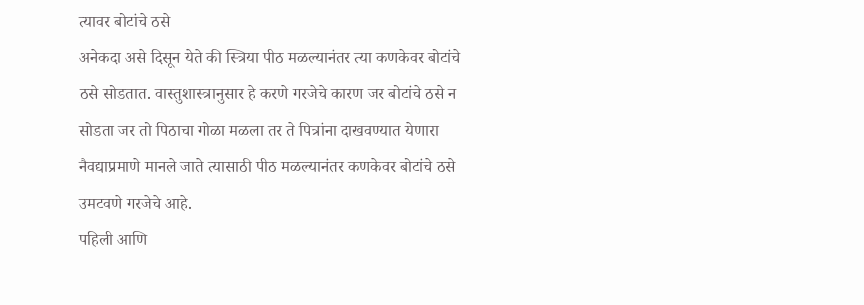त्यावर बोटांचे ठसे
अनेकदा असे दिसून येते की स्त्रिया पीठ मळल्यानंतर त्या कणकेवर बोटांचे ठसे सोडतात. वास्तुशास्त्रानुसार हे करणे गरजेचे कारण जर बोटांचे ठसे न सोडता जर तो पिठाचा गोळा मळला तर ते पित्रांना दाखवण्यात येणारा नैवद्याप्रमाणे मानले जाते त्यासाठी पीठ मळल्यानंतर कणकेवर बोटांचे ठसे उमटवणे गरजेचे आहे.
पहिली आणि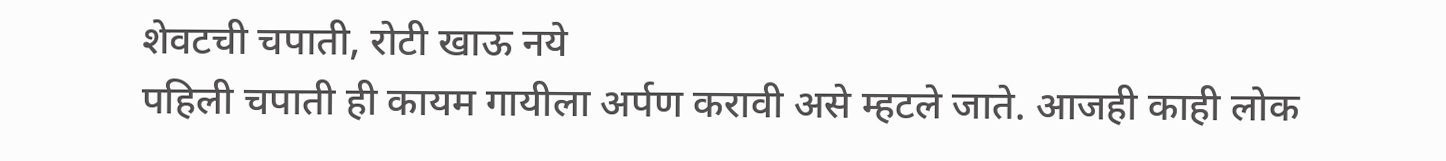शेवटची चपाती, रोटी खाऊ नये
पहिली चपाती ही कायम गायीला अर्पण करावी असे म्हटले जाते. आजही काही लोक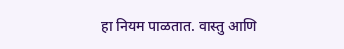हा नियम पाळतात. वास्तु आणि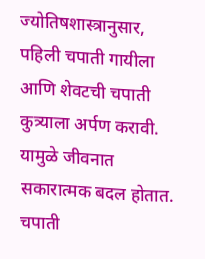ज्योतिषशास्त्रानुसार, पहिली चपाती गायीला आणि शेवटची चपाती कुत्र्याला अर्पण करावी. यामुळे जीवनात सकारात्मक बदल होतात.
चपाती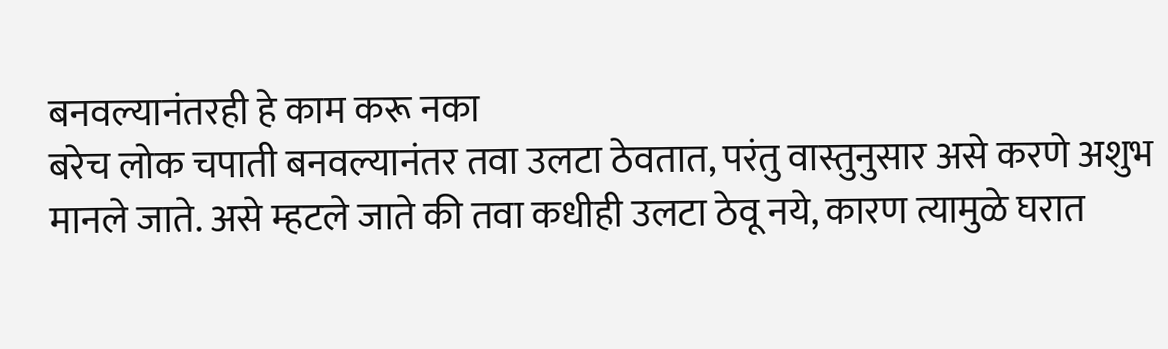बनवल्यानंतरही हे काम करू नका
बरेच लोक चपाती बनवल्यानंतर तवा उलटा ठेवतात, परंतु वास्तुनुसार असे करणे अशुभ मानले जाते. असे म्हटले जाते की तवा कधीही उलटा ठेवू नये, कारण त्यामुळे घरात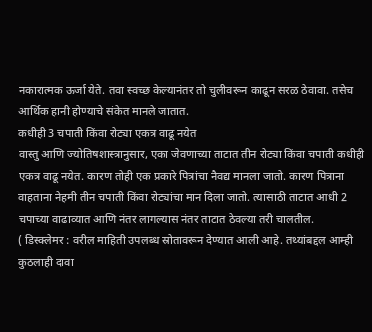नकारात्मक ऊर्जा येते. तवा स्वच्छ केल्यानंतर तो चुलीवरून काढून सरळ ठेवावा. तसेच आर्थिक हानी होण्याचे संकेत मानले जातात.
कधीही 3 चपाती किंवा रोट्या एकत्र वाढू नयेत
वास्तु आणि ज्योतिषशास्त्रानुसार, एका जेवणाच्या ताटात तीन रोट्या किंवा चपाती कधीही एकत्र वाढू नयेत. कारण तोही एक प्रकारे पित्रांचा नैवद्य मानला जातो. कारण पित्राना वाहताना नेहमी तीन चपाती किंवा रोट्यांचा मान दिला जातो. त्यासाठी ताटात आधी 2 चपाच्या वाढाव्यात आणि नंतर लागल्यास नंतर ताटात ठेवल्या तरी चालतील.
( डिस्क्लेमर : वरील माहिती उपलब्ध स्रोतावरून देण्यात आली आहे. तथ्यांबद्दल आम्ही कुठलाही दावा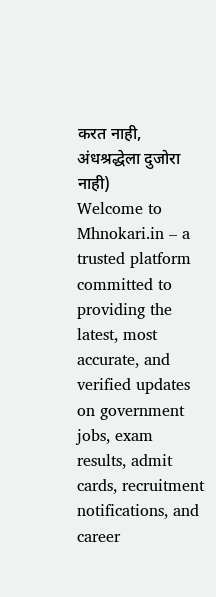करत नाही, अंधश्रद्धेला दुजोरा नाही)
Welcome to Mhnokari.in – a trusted platform committed to providing the latest, most accurate, and verified updates on government jobs, exam results, admit cards, recruitment notifications, and career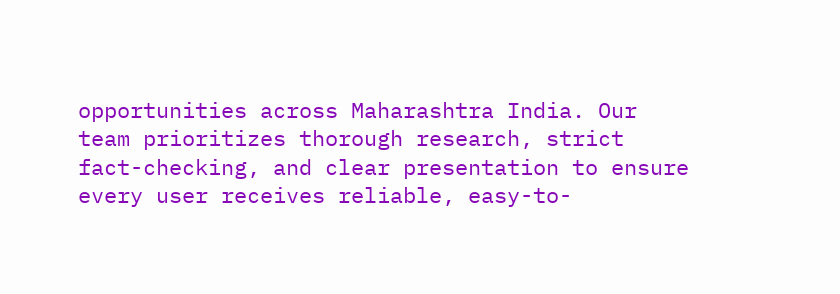opportunities across Maharashtra India. Our team prioritizes thorough research, strict fact-checking, and clear presentation to ensure every user receives reliable, easy-to-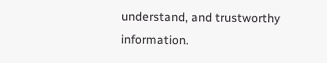understand, and trustworthy information.